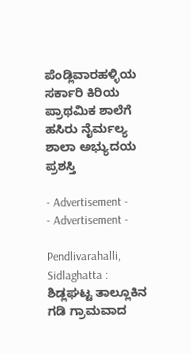ಪೆಂಡ್ಲಿವಾರಹಳ್ಳಿಯ ಸರ್ಕಾರಿ ಕಿರಿಯ ಪ್ರಾಥಮಿಕ‌ ಶಾಲೆಗೆ ಹಸಿರು ನೈರ್ಮಲ್ಯ ಶಾಲಾ ಅಭ್ಯುದಯ ಪ್ರಶಸ್ತಿ

- Advertisement -
- Advertisement -

Pendlivarahalli, Sidlaghatta : ಶಿಡ್ಲಘಟ್ಟ ತಾಲ್ಲೂಕಿನ ಗಡಿ‌ ಗ್ರಾಮವಾದ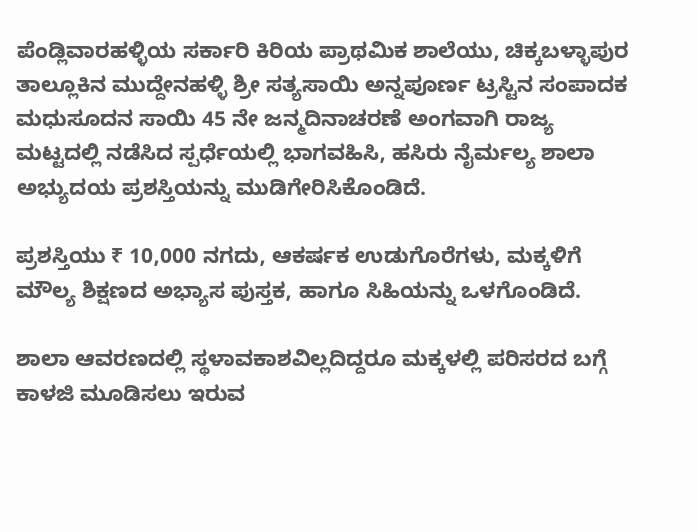ಪೆಂಡ್ಲಿವಾರಹಳ್ಳಿಯ ಸರ್ಕಾರಿ ಕಿರಿಯ ಪ್ರಾಥಮಿಕ‌ ಶಾಲೆಯು, ಚಿಕ್ಕಬಳ್ಳಾಪುರ ತಾಲ್ಲೂಕಿನ ಮುದ್ದೇನಹಳ್ಳಿ ಶ್ರೀ ಸತ್ಯಸಾಯಿ ಅನ್ನಪೂರ್ಣ ಟ್ರಸ್ಟಿನ‌ ಸಂಪಾದಕ ಮಧುಸೂದನ ಸಾಯಿ 45 ನೇ ಜನ್ಮದಿನಾಚರಣೆ ಅಂಗವಾಗಿ ರಾಜ್ಯ ಮಟ್ಟದಲ್ಲಿ ನಡೆಸಿದ ಸ್ಪರ್ಧೆಯಲ್ಲಿ ಭಾಗವಹಿಸಿ, ಹಸಿರು ನೈರ್ಮಲ್ಯ ಶಾಲಾ ಅಭ್ಯುದಯ ಪ್ರಶಸ್ತಿಯನ್ನು ಮುಡಿಗೇರಿಸಿಕೊಂಡಿದೆ.

ಪ್ರಶಸ್ತಿಯು ₹ 10,000 ನಗದು, ಆಕರ್ಷಕ ಉಡುಗೊರೆಗಳು, ಮಕ್ಕಳಿಗೆ ಮೌಲ್ಯ ಶಿಕ್ಷಣದ ಅಭ್ಯಾಸ ಪುಸ್ತಕ, ಹಾಗೂ ಸಿಹಿಯನ್ನು ಒಳಗೊಂಡಿದೆ.

ಶಾಲಾ ಆವರಣದಲ್ಲಿ ಸ್ಥಳಾವಕಾಶವಿಲ್ಲದಿದ್ದರೂ ಮಕ್ಕಳಲ್ಲಿ ಪರಿಸರದ ಬಗ್ಗೆ ಕಾಳಜಿ ಮೂಡಿಸಲು ಇರುವ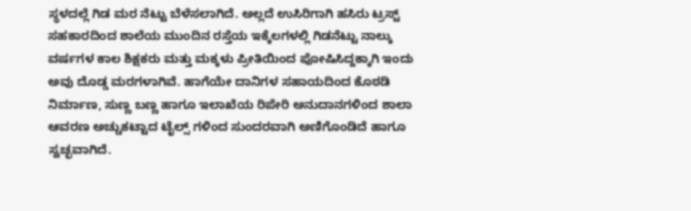ಸ್ಥಳದಲ್ಲೆ ಗಿಡ ಮರ ನೆಟ್ಟು ಬೆಳೆಸಲಾಗಿದೆ. ಅಲ್ಲದೆ ಉಸಿರಿಗಾಗಿ ಹಸಿರು ಟ್ರಸ್ಟ್ ಸಹಕಾರದಿಂದ ಶಾಲೆಯ ಮುಂದಿನ‌ ರಸ್ತೆಯ ಇಕ್ಕೆಲಗಳಲ್ಲಿ ಗಿಡನೆಟ್ಟು ನಾಲ್ಕು ವರ್ಷಗಳ ಕಾಲ ಶಿಕ್ಷಕರು ಮತ್ತು ಮಕ್ಕಳು ಪ್ರೀತಿಯಿಂದ ಪೋಷಿಸಿದ್ದಕ್ಕಾಗಿ ಇಂದು ಅವು ದೊಡ್ಡ ಮರಗಳಾಗಿವೆ. ಹಾಗೆಯೇ ದಾನಿಗಳ ಸಹಾಯದಿಂದ ‌ಕೊಠಡಿ ನಿರ್ಮಾಣ, ಸುಣ್ಣ ಬಣ್ಣ ಹಾಗೂ ಇಲಾಖೆಯ ರಿಪೇರಿ ಅನುದಾನಗಳಿಂದ ಶಾಲಾ ಆವರಣ ಅಚ್ಚುಕಟ್ಟಾದ ಟೈಲ್ಸ್ ಗಳಿಂದ ಸುಂದರವಾಗಿ ಅಣಿಗೊಂಡಿದೆ ಹಾಗೂ ಸ್ವಚ್ಛವಾಗಿದೆ.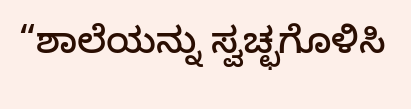“ಶಾಲೆಯನ್ನು ಸ್ವಚ್ಛಗೊಳಿಸಿ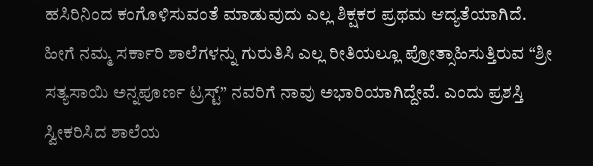ಹಸಿರಿನಿಂದ ಕಂಗೊಳಿಸುವಂತೆ ಮಾಡುವುದು ಎಲ್ಲ ಶಿಕ್ಷಕರ ಪ್ರಥಮ‌ ಆದ್ಯತೆಯಾಗಿದೆ. ಹೀಗೆ ನಮ್ಮ ಸರ್ಕಾರಿ ಶಾಲೆಗಳನ್ನು ಗುರುತಿಸಿ ಎಲ್ಲ ರೀತಿಯಲ್ಲೂ ಪ್ರೋತ್ಸಾಹಿಸುತ್ತಿರುವ “ಶ್ರೀ ಸತ್ಯಸಾಯಿ‌ ಅನ್ನಪೂರ್ಣ ಟ್ರಸ್ಟ್” ನವರಿಗೆ ನಾವು ಅಭಾರಿಯಾಗಿದ್ದೇವೆ. ಎಂದು ಪ್ರಶಸ್ತಿ ಸ್ವೀಕರಿಸಿದ ಶಾಲೆಯ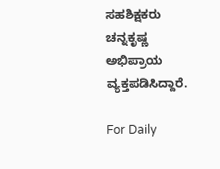ಸಹಶಿಕ್ಷಕರು ಚನ್ನಕೃಷ್ಣ ಅಭಿಪ್ರಾಯ ವ್ಯಕ್ತಪಡಿಸಿದ್ದಾರೆ.

For Daily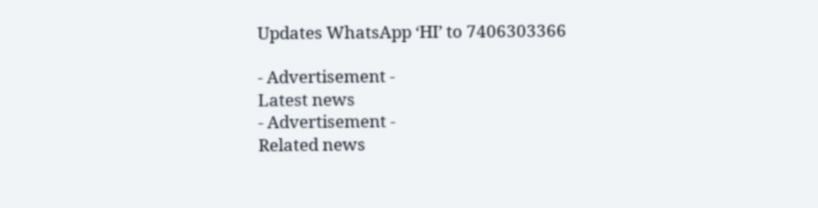Updates WhatsApp ‘HI’ to 7406303366

- Advertisement -
Latest news
- Advertisement -
Related news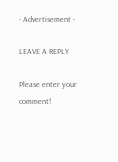- Advertisement -

LEAVE A REPLY

Please enter your comment!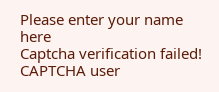Please enter your name here
Captcha verification failed!
CAPTCHA user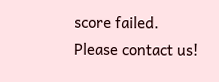score failed. Please contact us!